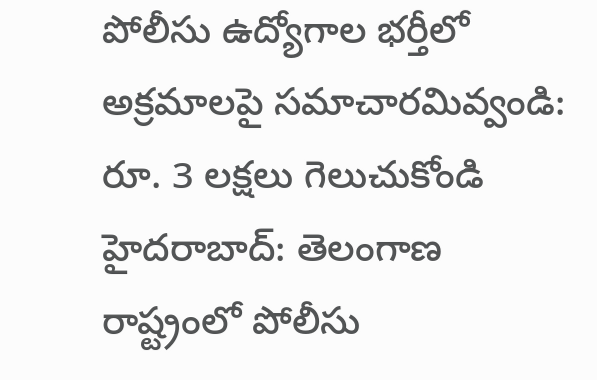పోలీసు ఉద్యోగాల భర్తీలో అక్రమాలపై సమాచారమివ్వండి: రూ. 3 లక్షలు గెలుచుకోండి
హైదరాబాద్: తెలంగాణ రాష్ట్రంలో పోలీసు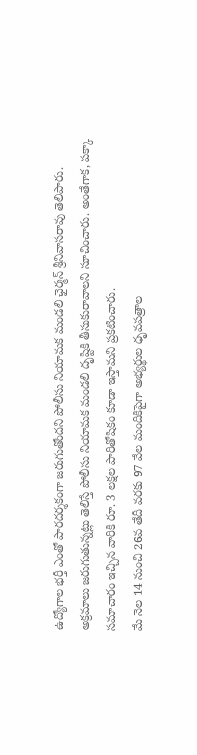ఉద్యోగాల భర్తీ ఎంతో పారదర్శకంగా జరుగుతోందని పోలీసు నియామక మండలి ఛైర్మన్ శ్రీనివాసరావు తెలిపారు. అక్రమాలు జరుగుతున్నట్లు తెలిస్తే పోలీసు నియామక మండలి దృష్టికి తీసుకురావాలని సూచించారు. అంతేగాక, పక్కా సమాచారం ఇచ్చిన వారికి రూ. 3 లక్షల పారితోషికం కూడా ఇస్తామని ప్రకటించారు.
మే నెల 14 నుంచి 26వ తేదీ వరకు 97 వేల మందికిపైగా అభ్యర్థుల ధృవపత్రాల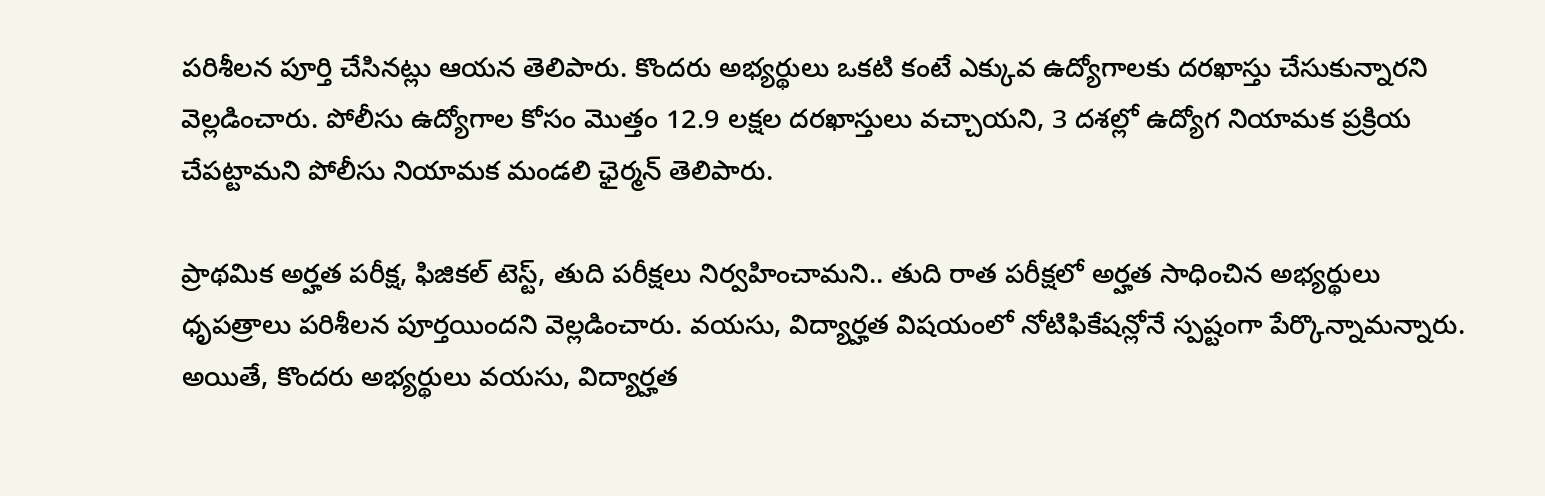పరిశీలన పూర్తి చేసినట్లు ఆయన తెలిపారు. కొందరు అభ్యర్థులు ఒకటి కంటే ఎక్కువ ఉద్యోగాలకు దరఖాస్తు చేసుకున్నారని వెల్లడించారు. పోలీసు ఉద్యోగాల కోసం మొత్తం 12.9 లక్షల దరఖాస్తులు వచ్చాయని, 3 దశల్లో ఉద్యోగ నియామక ప్రక్రియ చేపట్టామని పోలీసు నియామక మండలి ఛైర్మన్ తెలిపారు.

ప్రాథమిక అర్హత పరీక్ష, ఫిజికల్ టెస్ట్, తుది పరీక్షలు నిర్వహించామని.. తుది రాత పరీక్షలో అర్హత సాధించిన అభ్యర్థులు ధృపత్రాలు పరిశీలన పూర్తయిందని వెల్లడించారు. వయసు, విద్యార్హత విషయంలో నోటిఫికేషన్లోనే స్పష్టంగా పేర్కొన్నామన్నారు. అయితే, కొందరు అభ్యర్థులు వయసు, విద్యార్హత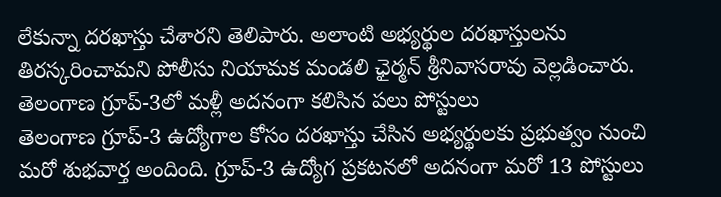లేకున్నా దరఖాస్తు చేశారని తెలిపారు. అలాంటి అభ్యర్థుల దరఖాస్తులను తిరస్కరించామని పోలీసు నియామక మండలి ఛైర్మన్ శ్రీనివాసరావు వెల్లడించారు.
తెలంగాణ గ్రూప్-3లో మళ్లీ అదనంగా కలిసిన పలు పోస్టులు
తెలంగాణ గ్రూప్-3 ఉద్యోగాల కోసం దరఖాస్తు చేసిన అభ్యర్థులకు ప్రభుత్వం నుంచి మరో శుభవార్త అందింది. గ్రూప్-3 ఉద్యోగ ప్రకటనలో అదనంగా మరో 13 పోస్టులు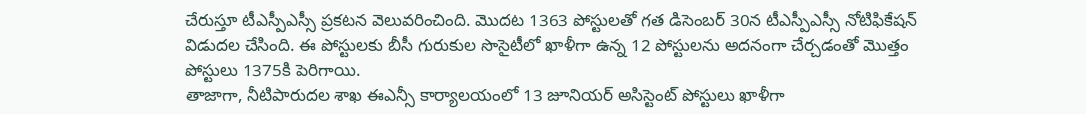చేరుస్తూ టీఎస్పీఎస్సీ ప్రకటన వెలువరించింది. మొదట 1363 పోస్టులతో గత డిసెంబర్ 30న టీఎస్పీఎస్సీ నోటిఫికేషన్ విడుదల చేసింది. ఈ పోస్టులకు బీసీ గురుకుల సొసైటీలో ఖాళీగా ఉన్న 12 పోస్టులను అదనంగా చేర్చడంతో మొత్తం పోస్టులు 1375కి పెరిగాయి.
తాజాగా, నీటిపారుదల శాఖ ఈఎన్సీ కార్యాలయంలో 13 జూనియర్ అసిస్టెంట్ పోస్టులు ఖాళీగా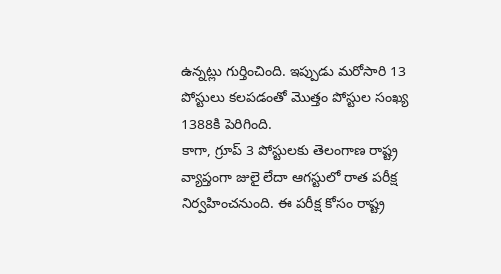ఉన్నట్లు గుర్తించింది. ఇప్పుడు మరోసారి 13 పోస్టులు కలపడంతో మొత్తం పోస్టుల సంఖ్య 1388కి పెరిగింది.
కాగా, గ్రూప్ 3 పోస్టులకు తెలంగాణ రాష్ట్ర వ్యాప్తంగా జులై లేదా ఆగస్టులో రాత పరీక్ష నిర్వహించనుంది. ఈ పరీక్ష కోసం రాష్ట్ర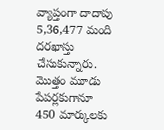వ్యాప్తంగా దాదాపు 5,36,477 మంది దరఖాస్తు చేసుకున్నారు. మొత్తం మూడు పేపర్లకుగానూ 450 మార్కులకు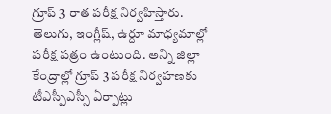గ్రూప్ 3 రాత పరీక్ష నిర్వహిస్తారు. తెలుగు, ఇంగ్లీష్, ఉర్దూ మాధ్యమాల్లో పరీక్ష పత్రం ఉంటుంది. అన్ని జిల్లా కేంద్రాల్లో గ్రూప్ 3 పరీక్ష నిర్వహణకు టీఎస్పీఎస్సీ ఏర్పాట్లు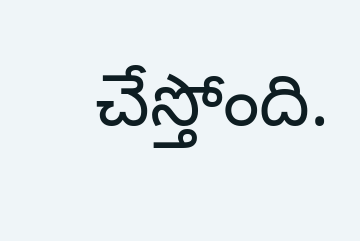చేస్తోంది.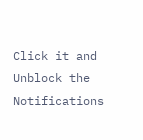Click it and Unblock the Notifications